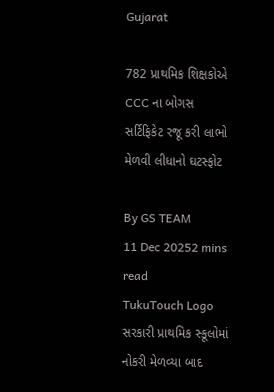Gujarat

782 પ્રાથમિક શિક્ષકોએ CCC ના બોગસ સર્ટિફિકેટ રજૂ કરી લાભો મેળવી લીધાનો ઘટસ્ફોટ

By GS TEAM
11 Dec 20252 mins read
TukuTouch Logo
સરકારી પ્રાથમિક સ્કૂલોમાં નોકરી મેળવ્યા બાદ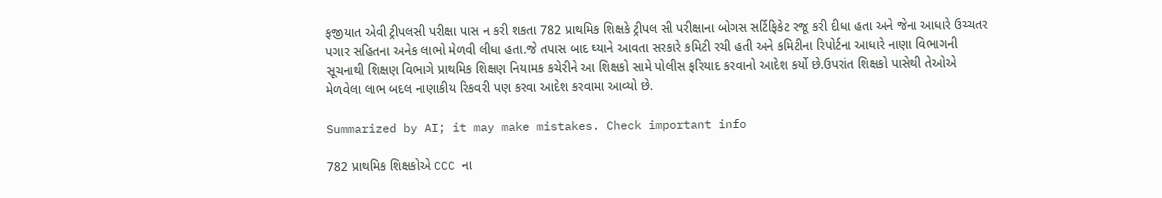ફજીયાત એવી ટ્રીપલસી પરીક્ષા પાસ ન કરી શકતા 782 પ્રાથમિક શિક્ષકે ટ્રીપલ સી પરીક્ષાના બોગસ સર્ટિફિકેટ રજૂ કરી દીધા હતા અને જેના આધારે ઉચ્ચતર પગાર સહિતના અનેક લાભો મેળવી લીધા હતા.જે તપાસ બાદ ઘ્યાને આવતા સરકારે કમિટી રચી હતી અને કમિટીના રિપોર્ટના આધારે નાણા વિભાગની સૂચનાથી શિક્ષણ વિભાગે પ્રાથમિક શિક્ષણ નિયામક કચેરીને આ શિક્ષકો સામે પોલીસ ફરિયાદ કરવાનો આદેશ કર્યો છે.ઉપરાંત શિક્ષકો પાસેથી તેઓએ મેળવેલા લાભ બદલ નાણાકીય રિકવરી પણ કરવા આદેશ કરવામા આવ્યો છે.

Summarized by AI; it may make mistakes. Check important info

782 પ્રાથમિક શિક્ષકોએ CCC ના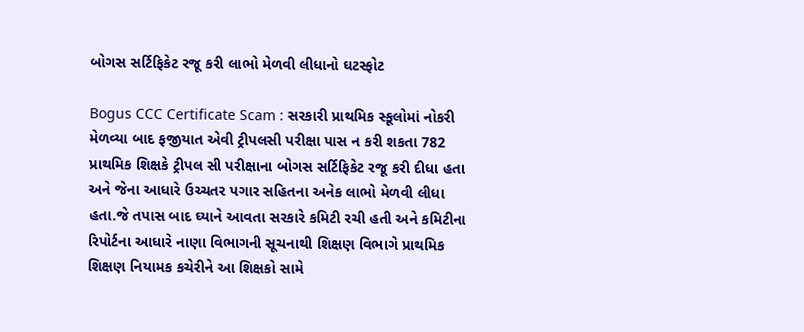બોગસ સર્ટિફિકેટ રજૂ કરી લાભો મેળવી લીધાનો ઘટસ્ફોટ

Bogus CCC Certificate Scam : સરકારી પ્રાથમિક સ્કૂલોમાં નોકરી મેળવ્યા બાદ ફજીયાત એવી ટ્રીપલસી પરીક્ષા પાસ ન કરી શકતા 782 પ્રાથમિક શિક્ષકે ટ્રીપલ સી પરીક્ષાના બોગસ સર્ટિફિકેટ રજૂ કરી દીધા હતા અને જેના આધારે ઉચ્ચતર પગાર સહિતના અનેક લાભો મેળવી લીધા હતા.જે તપાસ બાદ ઘ્યાને આવતા સરકારે કમિટી રચી હતી અને કમિટીના રિપોર્ટના આધારે નાણા વિભાગની સૂચનાથી શિક્ષણ વિભાગે પ્રાથમિક શિક્ષણ નિયામક કચેરીને આ શિક્ષકો સામે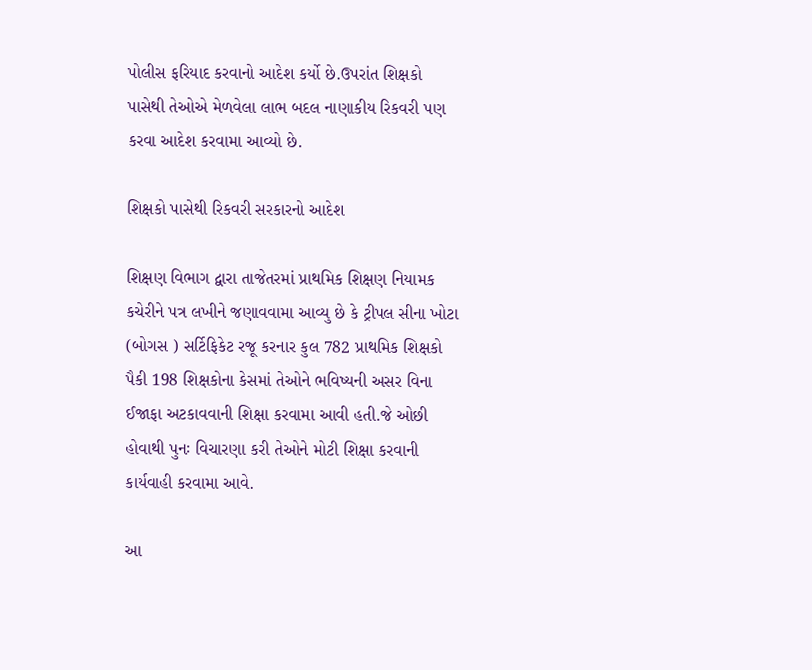પોલીસ ફરિયાદ કરવાનો આદેશ કર્યો છે.ઉપરાંત શિક્ષકો પાસેથી તેઓએ મેળવેલા લાભ બદલ નાણાકીય રિકવરી પણ કરવા આદેશ કરવામા આવ્યો છે.

શિક્ષકો પાસેથી રિકવરી સરકારનો આદેશ

શિક્ષણ વિભાગ દ્વારા તાજેતરમાં પ્રાથમિક શિક્ષણ નિયામક કચેરીને પત્ર લખીને જણાવવામા આવ્યુ છે કે ટ્રીપલ સીના ખોટા (બોગસ ) સર્ટિફિકેટ રજૂ કરનાર કુલ 782 પ્રાથમિક શિક્ષકો પૈકી 198 શિક્ષકોના કેસમાં તેઓને ભવિષ્યની અસર વિના ઈજાફા અટકાવવાની શિક્ષા કરવામા આવી હતી.જે ઓછી હોવાથી પુનઃ વિચારણા કરી તેઓને મોટી શિક્ષા કરવાની કાર્યવાહી કરવામા આવે.

આ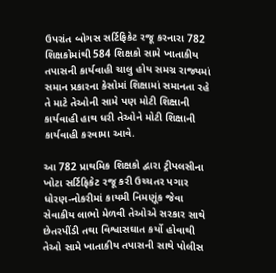ઉપરાંત બોગસ સર્ટિફિકેટ રજૂ કરનારા 782 શિક્ષકોમાંથી 584 શિક્ષકો સામે ખાતાકીય તપાસની કાર્યવાહી ચાલુ હોય સમગ્ર રાજ્યમાં સમાન પ્રકારના કેસોમાં શિક્ષામાં સમાનતા રહે તે માટે તેઓની સામે પણ મોટી શિક્ષાની કાર્યવાહી હાથ ધરી તેઓને મોટી શિક્ષાની કાર્યવાહી કરવામા આવે.

આ 782 પ્રાથમિક શિક્ષકો દ્વારા ટ્રીપલસીના ખોટા સર્ટિફિકેટ રજૂ કરી ઉચ્ચતર પગાર ધોરણ-નોકરીમાં કાયમી નિમણૂંક જેવા સેવાકીય લાભો મેળવી તેઓએ સરકાર સાથે છેતરપીંડી તથા વિશ્વાસઘાત કર્યો હોવાથી તેઓ સામે ખાતાકીય તપાસની સાથે પોલીસ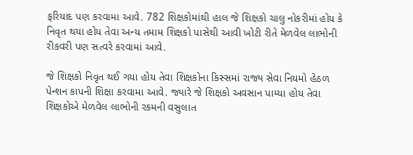ફરિયાદ પણ કરવામા આવે. 782 શિક્ષકોમાંથી હાલ જે શિક્ષકો ચાલુ નોકરીમાં હોય કે નિવૃત થયા હોય તેવા અન્ય તમામ શિક્ષકો પાસેથી આવી ખોટી રીતે મેળવેલ લાભોની રીકવરી પણ સત્વરે કરવામાં આવે.

જે શિક્ષકો નિવૃત થઈ ગયા હોય તેવા શિક્ષકોના કિસ્સમાં રાજ્ય સેવા નિયમો હેઠળ પેન્શન કાપની શિક્ષા કરવામા આવે. જ્યારે જે શિક્ષકો અવસાન પામ્યા હોય તેવા શિક્ષકોએ મેળવેલ લાભોની રકમની વસુલાત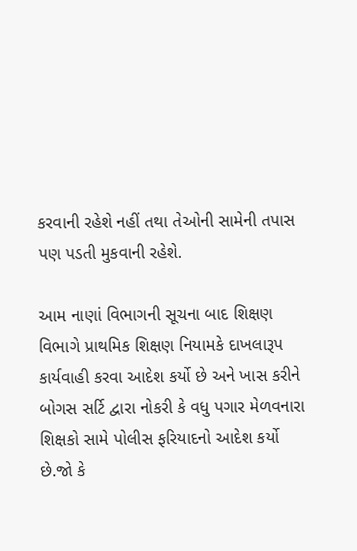કરવાની રહેશે નહીં તથા તેઓની સામેની તપાસ પણ પડતી મુકવાની રહેશે.

આમ નાણાં વિભાગની સૂચના બાદ શિક્ષણ વિભાગે પ્રાથમિક શિક્ષણ નિયામકે દાખલારૂપ કાર્યવાહી કરવા આદેશ કર્યો છે અને ખાસ કરીને બોગસ સર્ટિ દ્વારા નોકરી કે વધુ પગાર મેળવનારા શિક્ષકો સામે પોલીસ ફરિયાદનો આદેશ કર્યો છે.જો કે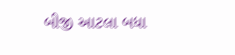બીજી આટલા બધા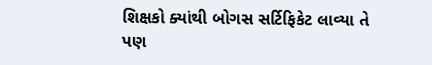શિક્ષકો ક્યાંથી બોગસ સર્ટિફિકેટ લાવ્યા તે પણ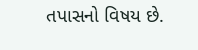તપાસનો વિષય છે.